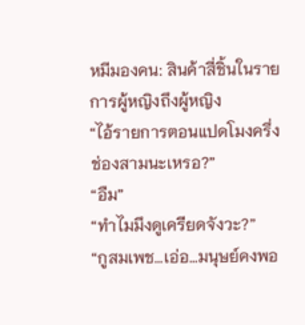หมีมองคน: สินค้าสี่ชิ้นในรายการผู้หญิงถึงผู้หญิง
“ไอ้รายการตอนแปดโมงครึ่งช่องสามนะเหรอ?”
“อืม”
“ทำไมมึงดูเครียดจังวะ?”
“กูสมเพช…เอ่อ…มนุษย์คงพอ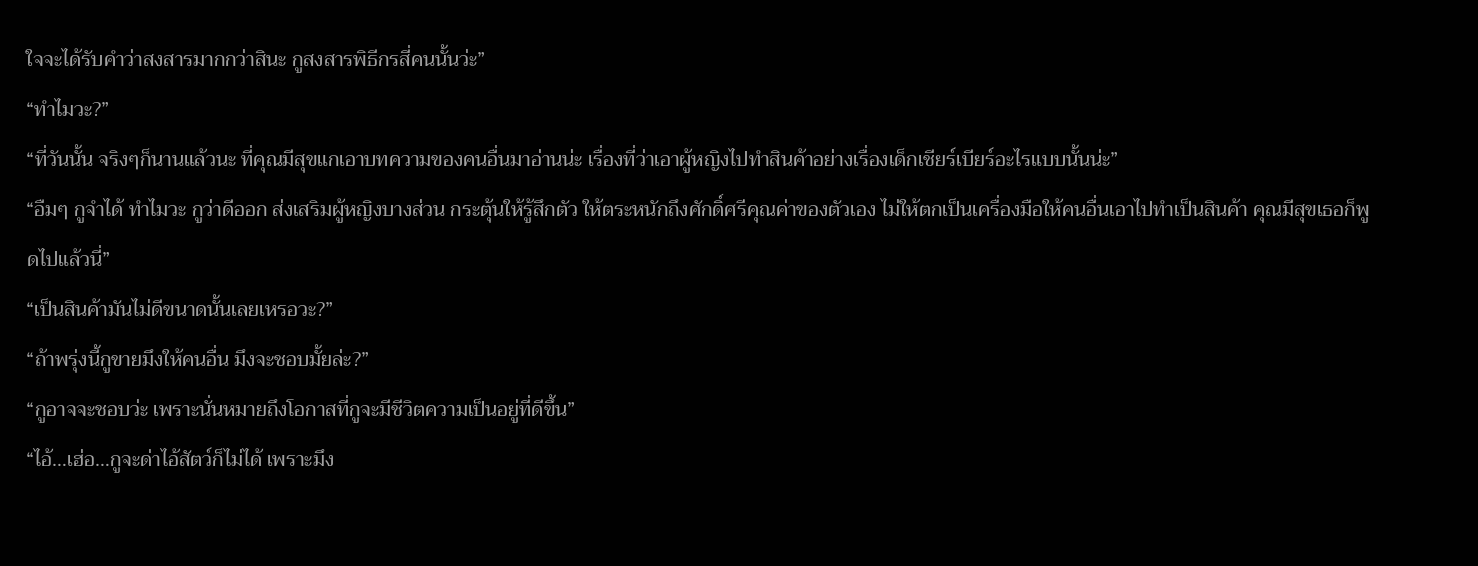ใจจะได้รับคำว่าสงสารมากกว่าสินะ กูสงสารพิธีกรสี่คนนั้นว่ะ”
“ทำไมวะ?”
“ที่วันนั้น จริงๆก็นานแล้วนะ ที่คุณมีสุขแกเอาบทความของคนอื่นมาอ่านน่ะ เรื่องที่ว่าเอาผู้หญิงไปทำสินค้าอย่างเรื่องเด็กเชียร์เบียร์อะไรแบบนั้นน่ะ”
“อืมๆ กูจำได้ ทำไมวะ กูว่าดีออก ส่งเสริมผู้หญิงบางส่วน กระตุ้นให้รู้สึกตัว ให้ตระหนักถึงศักดิ์ศรีคุณค่าของตัวเอง ไม่ให้ตกเป็นเครื่องมือให้คนอื่นเอาไปทำเป็นสินค้า คุณมีสุขเธอก็พูดไปแล้วนี่”
“เป็นสินค้ามันไม่ดีขนาดนั้นเลยเหรอวะ?”
“ถ้าพรุ่งนี้กูขายมึงให้คนอื่น มึงจะชอบมั้ยล่ะ?”
“กูอาจจะชอบว่ะ เพราะนั่นหมายถึงโอกาสที่กูจะมีชีวิตความเป็นอยู่ที่ดีขึ้น”
“ไอ้…เฮ่อ…กูจะด่าไอ้สัตว์ก็ไม่ได้ เพราะมึง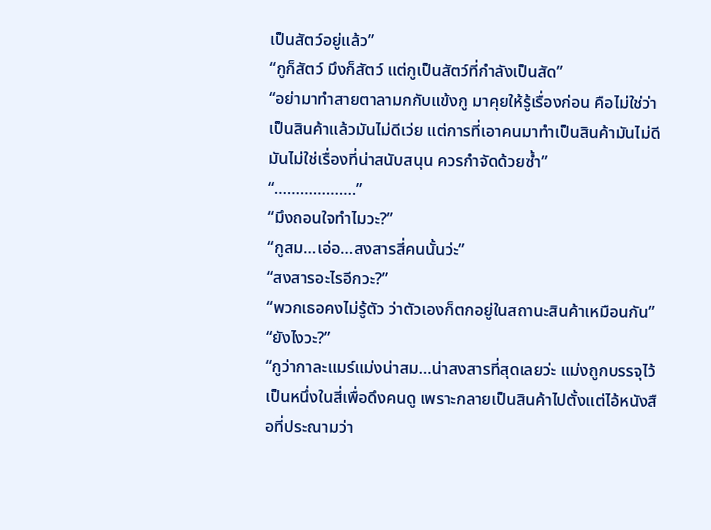เป็นสัตว์อยู่แล้ว”
“กูก็สัตว์ มึงก็สัตว์ แต่กูเป็นสัตว์ที่กำลังเป็นสัด”
“อย่ามาทำสายตาลามกกับแข้งกู มาคุยให้รู้เรื่องก่อน คือไม่ใช่ว่าเป็นสินค้าแล้วมันไม่ดีเว่ย แต่การที่เอาคนมาทำเป็นสินค้ามันไม่ดี มันไม่ใช่เรื่องที่น่าสนับสนุน ควรกำจัดด้วยซ้ำ”
“……………….”
“มึงถอนใจทำไมวะ?”
“กูสม…เอ่อ…สงสารสี่คนนั้นว่ะ”
“สงสารอะไรอีกวะ?”
“พวกเธอคงไม่รู้ตัว ว่าตัวเองก็ตกอยู่ในสถานะสินค้าเหมือนกัน”
“ยังไงวะ?”
“กูว่ากาละแมร์แม่งน่าสม…น่าสงสารที่สุดเลยว่ะ แม่งถูกบรรจุไว้เป็นหนึ่งในสี่เพื่อดึงคนดู เพราะกลายเป็นสินค้าไปตั้งแต่ไอ้หนังสือที่ประณามว่า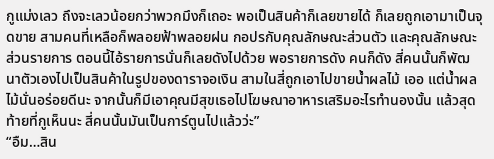กูแม่งเลว ถึงจะเลวน้อยกว่าพวกมึงก็เถอะ พอเป็นสินค้าก็เลยขายได้ ก็เลยถูกเอามาเป็นจุดขาย สามคนที่เหลือก็พลอยฟ้าพลอยฝน กอปรกับคุณลักษณะส่วนตัว และคุณลักษณะส่วนรายการ ตอนนี้ไอ้รายการนั่นก็เลยดังไปด้วย พอรายการดัง คนก็ดัง สี่คนนั้นก็พัฒนาตัวเองไปเป็นสินค้าในรูปของดาราจอเงิน สามในสี่ถูกเอาไปขายน้ำผลไม้ เออ แต่น้ำผลไม้นั่นอร่อยดีนะ จากนั้นก็มีเอาคุณมีสุขเธอไปโฆษณาอาหารเสริมอะไรทำนองนั้น แล้วสุดท้ายที่กูเห็นนะ สี่คนนั้นมันเป็นการ์ตูนไปแล้วว่ะ”
“อืม…สิน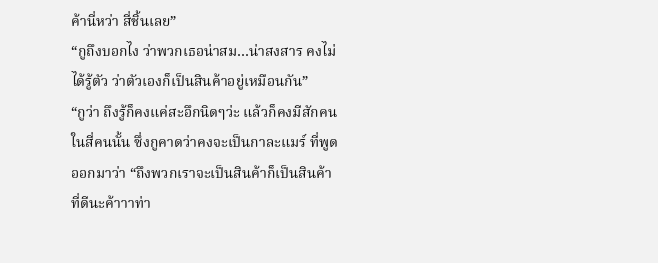ค้านี่หว่า สี่ชิ้นเลย”
“กูถึงบอกไง ว่าพวกเธอน่าสม…น่าสงสาร คงไม่ได้รู้ตัว ว่าตัวเองก็เป็นสินค้าอยู่เหมือนกัน”
“กูว่า ถึงรู้ก็คงแค่สะอึกนิดๆว่ะ แล้วก็คงมีสักคนในสี่คนนั้น ซึ่งกูคาดว่าคงจะเป็นกาละแมร์ ที่พูดออกมาว่า “ถึงพวกเราจะเป็นสินค้าก็เป็นสินค้าที่ดีนะค้าาาท่า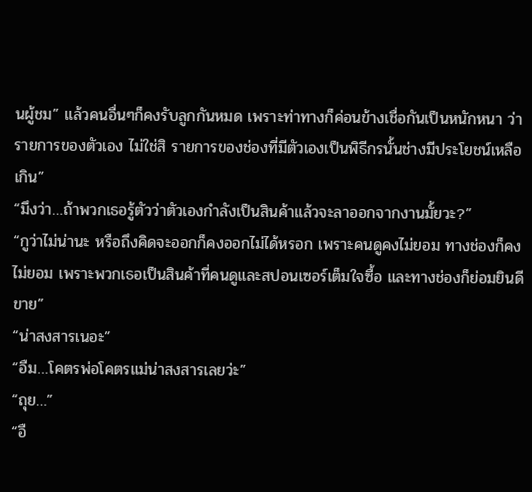นผู้ชม” แล้วคนอื่นๆก็คงรับลูกกันหมด เพราะท่าทางก็ค่อนข้างเชื่อกันเป็นหนักหนา ว่ารายการของตัวเอง ไม่ใช่สิ รายการของช่องที่มีตัวเองเป็นพิธีกรนั้นช่างมีประโยชน์เหลือเกิน”
“มึงว่า…ถ้าพวกเธอรู้ตัวว่าตัวเองกำลังเป็นสินค้าแล้วจะลาออกจากงานมั้ยวะ?”
“กูว่าไม่น่านะ หรือถึงคิดจะออกก็คงออกไม่ได้หรอก เพราะคนดูคงไม่ยอม ทางช่องก็คงไม่ยอม เพราะพวกเธอเป็นสินค้าที่คนดูและสปอนเซอร์เต็มใจซื้อ และทางช่องก็ย่อมยินดีขาย”
“น่าสงสารเนอะ”
“อืม…โคตรพ่อโคตรแม่น่าสงสารเลยว่ะ”
“ถุย…”
“อื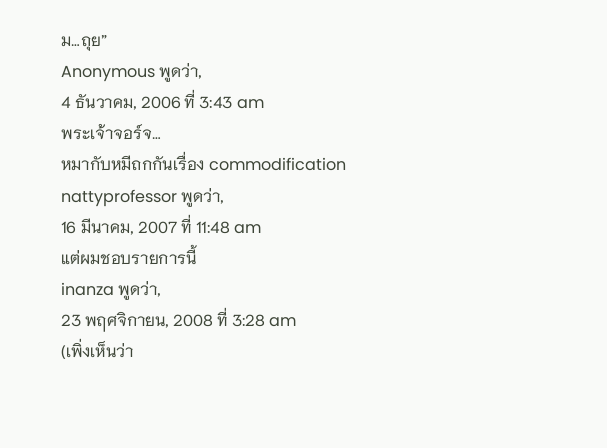ม…ถุย”
Anonymous พูดว่า,
4 ธันวาคม, 2006 ที่ 3:43 am
พระเจ้าจอร์จ…
หมากับหมีถกกันเรื่อง commodification
nattyprofessor พูดว่า,
16 มีนาคม, 2007 ที่ 11:48 am
แต่ผมชอบรายการนี้
inanza พูดว่า,
23 พฤศจิกายน, 2008 ที่ 3:28 am
(เพิ่งเห็นว่า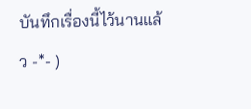บันทึกเรื่องนี้ไว้นานแล้ว -*- )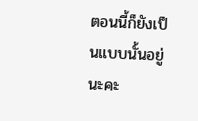ตอนนี้ก็ยังเป็นแบบนั้นอยู่นะคะ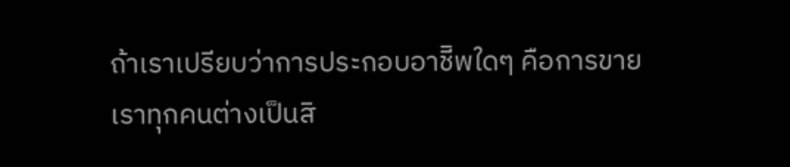ถ้าเราเปรียบว่าการประกอบอาชีิพใดๆ คือการขาย
เราทุกคนต่างเป็นสิ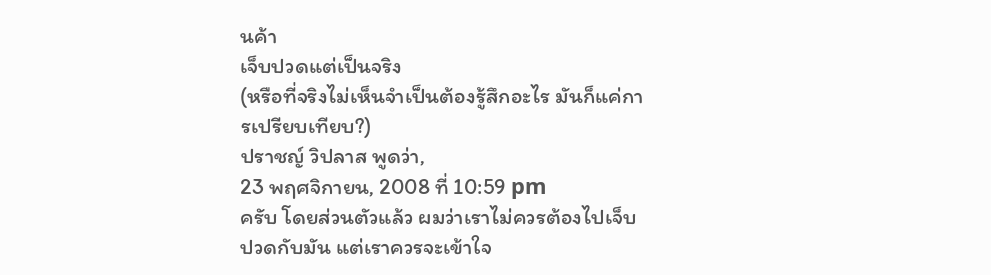นค้า
เจ็บปวดแต่เป็นจริง
(หรือที่จริงไม่เห็นจำเป็นต้องรู้สึกอะไร มันก็แค่การเปรียบเทียบ?)
ปราชญ์ วิปลาส พูดว่า,
23 พฤศจิกายน, 2008 ที่ 10:59 pm
ครับ โดยส่วนตัวแล้ว ผมว่าเราไม่ควรต้องไปเจ็บปวดกับมัน แต่เราควรจะเข้าใจ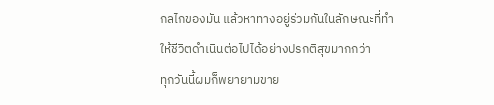กลไกของมัน แล้วหาทางอยู่ร่วมกันในลักษณะที่ทำให้ชีวิตดำเนินต่อไปได้อย่างปรกติสุขมากกว่า
ทุกวันนี้ผมก็พยายามขาย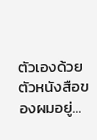ตัวเองด้วยตัวหนังสือของผมอยู่…